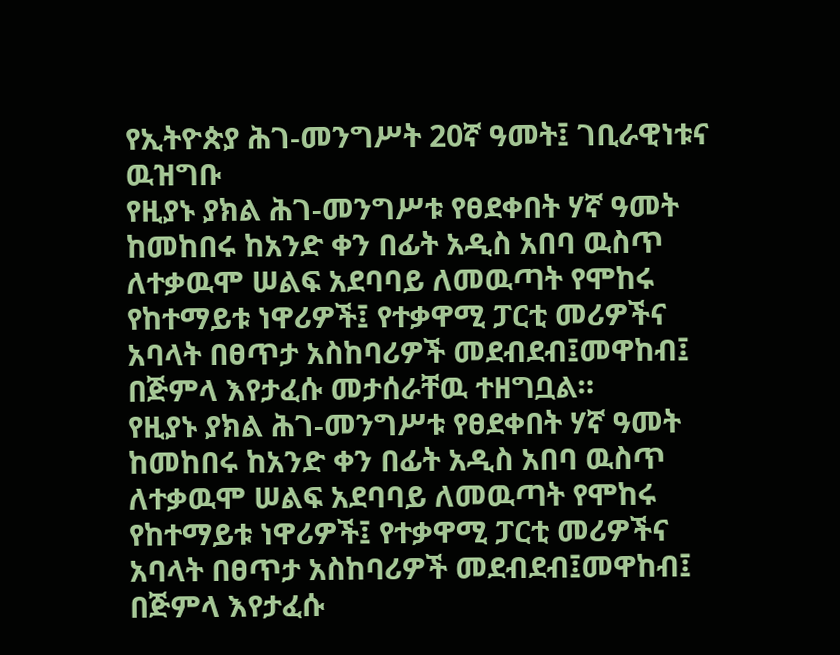የኢትዮጵያ ሕገ-መንግሥት 20ኛ ዓመት፤ ገቢራዊነቱና ዉዝግቡ
የዚያኑ ያክል ሕገ-መንግሥቱ የፀደቀበት ሃኛ ዓመት ከመከበሩ ከአንድ ቀን በፊት አዲስ አበባ ዉስጥ ለተቃዉሞ ሠልፍ አደባባይ ለመዉጣት የሞከሩ የከተማይቱ ነዋሪዎች፤ የተቃዋሚ ፓርቲ መሪዎችና አባላት በፀጥታ አስከባሪዎች መደብደብ፤መዋከብ፤ በጅምላ እየታፈሱ መታሰራቸዉ ተዘግቧል።
የዚያኑ ያክል ሕገ-መንግሥቱ የፀደቀበት ሃኛ ዓመት ከመከበሩ ከአንድ ቀን በፊት አዲስ አበባ ዉስጥ ለተቃዉሞ ሠልፍ አደባባይ ለመዉጣት የሞከሩ የከተማይቱ ነዋሪዎች፤ የተቃዋሚ ፓርቲ መሪዎችና አባላት በፀጥታ አስከባሪዎች መደብደብ፤መዋከብ፤ በጅምላ እየታፈሱ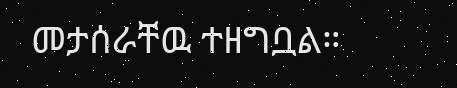መታሰራቸዉ ተዘግቧል።